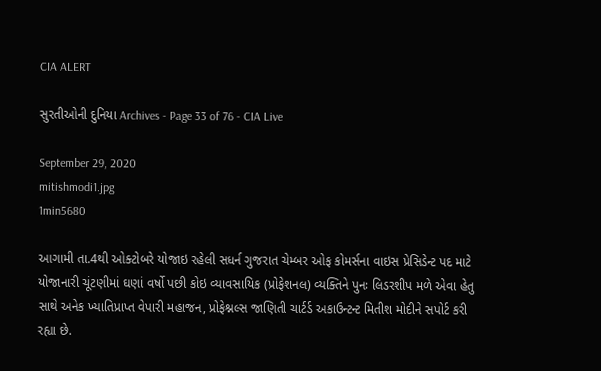CIA ALERT

સુરતીઓની દુનિયા Archives - Page 33 of 76 - CIA Live

September 29, 2020
mitishmodi1.jpg
1min5680

આગામી તા.4થી ઓક્ટોબરે યોજાઇ રહેલી સધર્ન ગુજરાત ચેમ્બર ઓફ કોમર્સના વાઇસ પ્રેસિડેન્ટ પદ માટે યોજાનારી ચૂંટણીમાં ઘણાં વર્ષો પછી કોઇ વ્યાવસાયિક (પ્રોફેશનલ) વ્યક્તિને પુનઃ લિડરશીપ મળે એવા હેતુ સાથે અનેક ખ્યાતિપ્રાપ્ત વેપારી મહાજન, પ્રોફેશ્નલ્સ જાણિતી ચાર્ટર્ડ અકાઉન્ટન્ટ મિતીશ મોદીને સપોર્ટ કરી રહ્યા છે.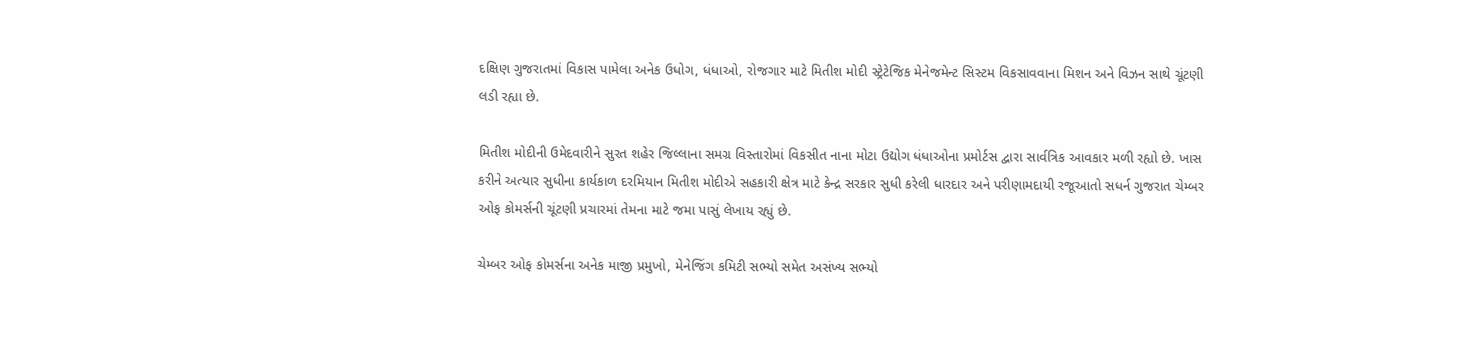દક્ષિણ ગુજરાતમાં વિકાસ પામેલા અનેક ઉધોગ, ધંધાઓ, રોજગાર માટે મિતીશ મોદી સ્ટ્રેટેજિક મેનેજમેન્ટ સિસ્ટમ વિકસાવવાના મિશન અને વિઝન સાથે ચૂંટણી લડી રહ્યા છે.

મિતીશ મોદીની ઉમેદવારીને સુરત શહેર જિલ્લાના સમગ્ર વિસ્તારોમાં વિકસીત નાના મોટા ઉદ્યોગ ધંધાઓના પ્રમોર્ટસ દ્વારા સાર્વત્રિક આવકાર મળી રહ્યો છે. ખાસ કરીને અત્યાર સુધીના કાર્યકાળ દરમિયાન મિતીશ મોદીએ સહકારી ક્ષેત્ર માટે કેન્દ્ર સરકાર સુધી કરેલી ધારદાર અને પરીણામદાયી રજૂઆતો સધર્ન ગુજરાત ચેમ્બર ઓફ કોમર્સની ચૂંટણી પ્રચારમાં તેમના માટે જમા પાસું લેખાય રહ્યું છે.

ચેમ્બર ઓફ કોમર્સના અનેક માજી પ્રમુખો, મેનેજિંગ કમિટી સભ્યો સમેત અસંખ્ય સભ્યો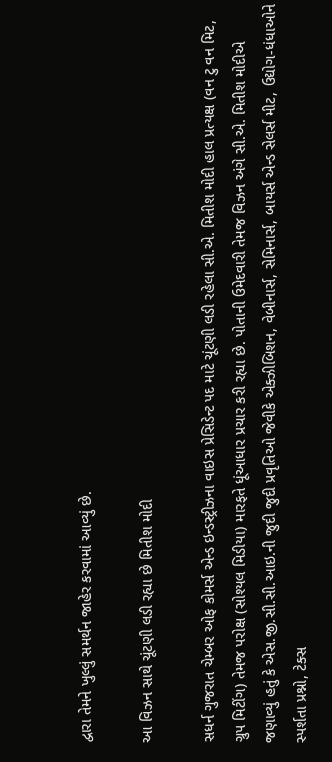દ્વારા તેમને ખુલ્લું સમર્થન જાહેર કરવામાં આવ્યું છે.

આ વિઝન સાથે ચૂંટણી લડી રહ્યા છે મિતીશ મોદી

સધર્ન ગુજરાત ચેમ્બર ઓફ કોમર્સ એન્ડ ઇન્ડસ્ટ્રીઝના વાઇસ પ્રેસિડેન્ટ પદ માટે ચૂંટણી લડી રહેલા સી.એ. મિતીશ મોદી હાલ પ્રત્યક્ષ (વન ટુ વન મિટ, ગ્રુપ મિટીંગ) તેમજ પરોક્ષ (સોશ્યલ મિડીયા) મારફતે ધૂંઆધાર પ્રચાર કરી રહ્યા છે. પોતાની ઉમેદવારી તેમજ વિઝન અંગે સી.એ. મિતીશ મોદીએ જણાવ્યું હતું કે એસ.જી.સી.સી.આઇ.ની જુદી જુદી પ્રવૃતિઓ જેવીકે એક્ઝીબિશન, વેબીનાર્સ, સેમિનાર્સ, બાયર્સ એન્ડ સેલર્સ મીટ, ઉદ્યોગ-ધંધાઓને સ્પર્શતા પ્રશ્નો, ટેક્સ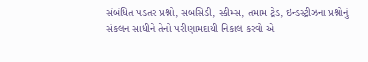સંબંધિત પડતર પ્રશ્નો, સબસિડી, સ્કીમ્સ, તમામ ટ્રેડ, ઇન્ડસ્ટ્રીઝના પ્રશ્નોનું સંકલન સાધીને તેનો પરીણામદાયી નિકાલ કરવો એ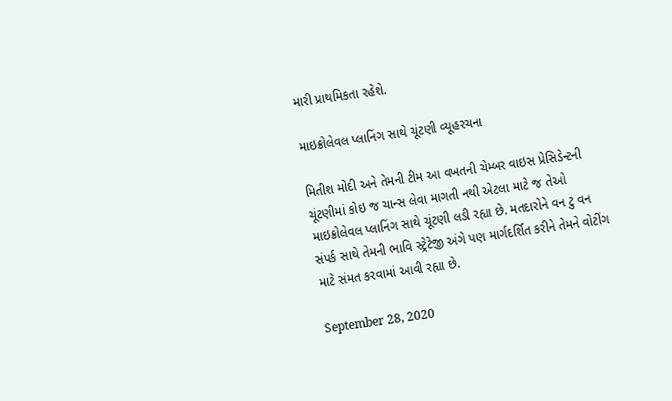મારી પ્રાથમિકતા રહેશે.

માઇક્રોલેવલ પ્લાનિંગ સાથે ચૂંટણી વ્યૂહરચના

મિતીશ મોદી અને તેમની ટીમ આ વખતની ચેમ્બર વાઇસ પ્રેસિડેન્ટની ચૂંટણીમાં કોઇ જ ચાન્સ લેવા માગતી નથી એટલા માટે જ તેઓ માઇક્રોલેવલ પ્લાનિંગ સાથે ચૂંટણી લડી રહ્યા છે. મતદારોને વન ટુ વન સંપર્ક સાથે તેમની ભાવિ સ્ટ્રેટેજી અંગે પણ માર્ગદર્શિત કરીને તેમને વોટીંગ માટે સંમત કરવામાં આવી રહ્યા છે.

September 28, 2020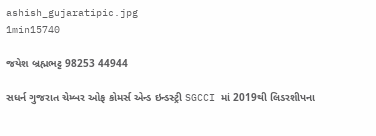ashish_gujaratipic.jpg
1min15740

જયેશ બ્રહ્મભટ્ટ 98253 44944

સધર્ન ગુજરાત ચેમ્બર ઓફ કોમર્સ એન્ડ ઇન્ડસ્ટ્રી SGCCI માં 2019થી લિડરશીપના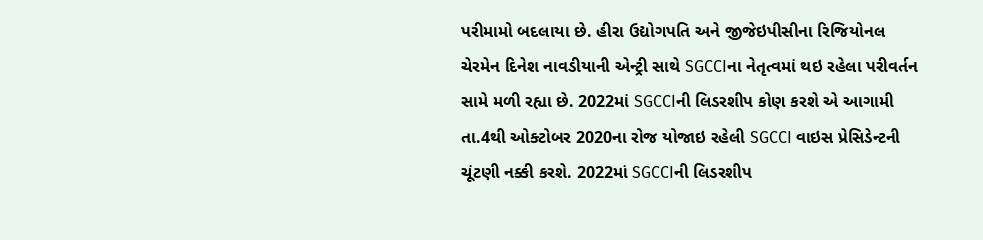પરીમામો બદલાયા છે. હીરા ઉદ્યોગપતિ અને જીજેઇપીસીના રિજિયોનલ ચેરમેન દિનેશ નાવડીયાની એન્ટ્રી સાથે SGCCIના નેતૃત્વમાં થઇ રહેલા પરીવર્તન સામે મળી રહ્યા છે. 2022માં SGCCIની લિડરશીપ કોણ કરશે એ આગામી તા.4થી ઓક્ટોબર 2020ના રોજ યોજાઇ રહેલી SGCCI વાઇસ પ્રેસિડેન્ટની ચૂંટણી નક્કી કરશે. 2022માં SGCCIની લિડરશીપ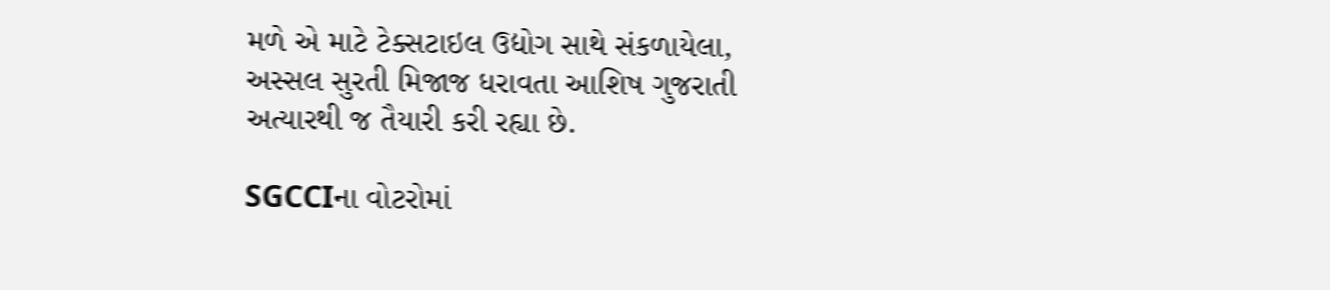મળે એ માટે ટેક્સટાઇલ ઉદ્યોગ સાથે સંકળાયેલા, અસ્સલ સુરતી મિજાજ ધરાવતા આશિષ ગુજરાતી અત્યારથી જ તૈયારી કરી રહ્યા છે.

SGCCIના વોટરોમાં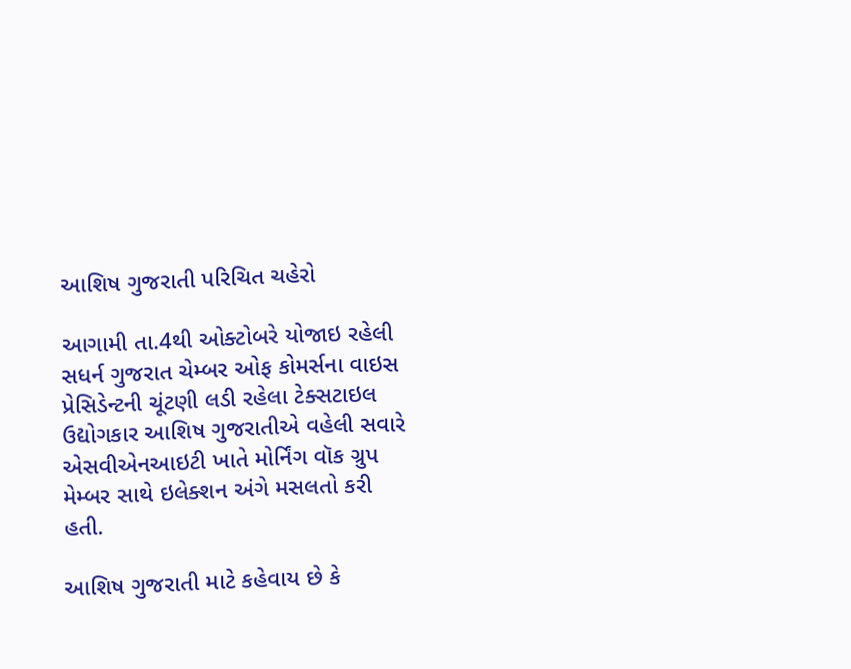આશિષ ગુજરાતી પરિચિત ચહેરો

આગામી તા.4થી ઓક્ટોબરે યોજાઇ રહેલી સધર્ન ગુજરાત ચેમ્બર ઓફ કોમર્સના વાઇસ પ્રેસિડેન્ટની ચૂંટણી લડી રહેલા ટેક્સટાઇલ ઉદ્યોગકાર આશિષ ગુજરાતીએ વહેલી સવારે એસવીએનઆઇટી ખાતે મોર્નિંગ વૉક ગ્રુપ મેમ્બર સાથે ઇલેક્શન અંગે મસલતો કરી હતી.

આશિષ ગુજરાતી માટે કહેવાય છે કે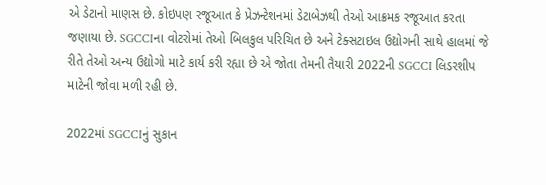એ ડેટાનો માણસ છે. કોઇપણ રજૂઆત કે પ્રેઝન્ટેશનમાં ડેટાબેઝથી તેઓ આક્રમક રજૂઆત કરતા જણાયા છે. SGCCIના વોટરોમાં તેઓ બિલકુલ પરિચિત છે અને ટેક્સટાઇલ ઉદ્યોગની સાથે હાલમાં જે રીતે તેઓ અન્ય ઉદ્યોગો માટે કાર્ય કરી રહ્યા છે એ જોતા તેમની તૈયારી 2022ની SGCCI લિડરશીપ માટેની જોવા મળી રહી છે.

2022માં SGCCIનું સુકાન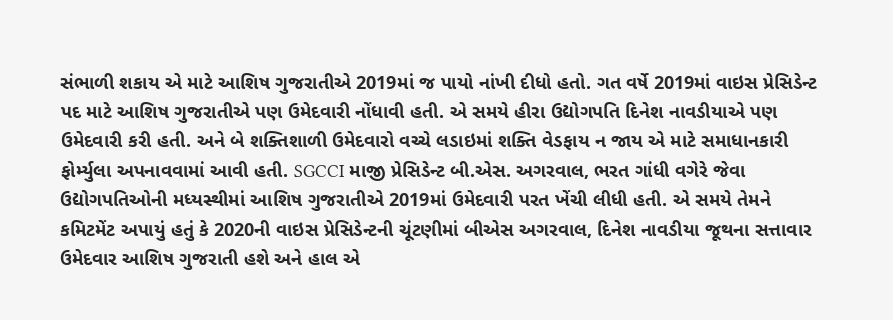સંભાળી શકાય એ માટે આશિષ ગુજરાતીએ 2019માં જ પાયો નાંખી દીધો હતો. ગત વર્ષે 2019માં વાઇસ પ્રેસિડેન્ટ પદ માટે આશિષ ગુજરાતીએ પણ ઉમેદવારી નોંધાવી હતી. એ સમયે હીરા ઉદ્યોગપતિ દિનેશ નાવડીયાએ પણ ઉમેદવારી કરી હતી. અને બે શક્તિશાળી ઉમેદવારો વચ્ચે લડાઇમાં શક્તિ વેડફાય ન જાય એ માટે સમાધાનકારી ફોર્મ્યુલા અપનાવવામાં આવી હતી. SGCCI માજી પ્રેસિડેન્ટ બી.એસ. અગરવાલ, ભરત ગાંધી વગેરે જેવા ઉદ્યોગપતિઓની મધ્યસ્થીમાં આશિષ ગુજરાતીએ 2019માં ઉમેદવારી પરત ખેંચી લીધી હતી. એ સમયે તેમને કમિટમેંટ અપાયું હતું કે 2020ની વાઇસ પ્રેસિડેન્ટની ચૂંટણીમાં બીએસ અગરવાલ, દિનેશ નાવડીયા જૂથના સત્તાવાર ઉમેદવાર આશિષ ગુજરાતી હશે અને હાલ એ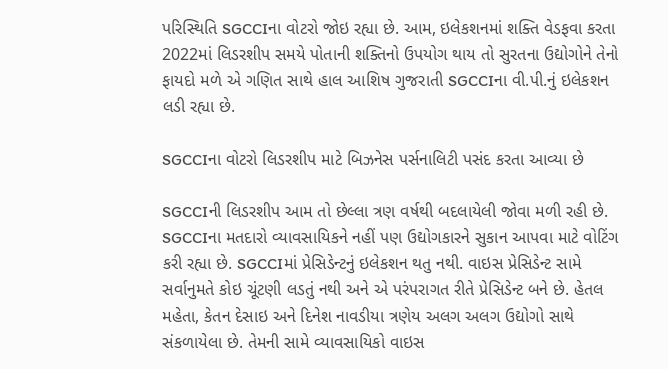પરિસ્થિતિ SGCCIના વોટરો જોઇ રહ્યા છે. આમ, ઇલેકશનમાં શક્તિ વેડફવા કરતા 2022માં લિડરશીપ સમયે પોતાની શક્તિનો ઉપયોગ થાય તો સુરતના ઉદ્યોગોને તેનો ફાયદો મળે એ ગણિત સાથે હાલ આશિષ ગુજરાતી SGCCIના વી.પી.નું ઇલેકશન લડી રહ્યા છે.

SGCCIના વોટરો લિડરશીપ માટે બિઝનેસ પર્સનાલિટી પસંદ કરતા આવ્યા છે

SGCCIની લિડરશીપ આમ તો છેલ્લા ત્રણ વર્ષથી બદલાયેલી જોવા મળી રહી છે. SGCCIના મતદારો વ્યાવસાયિકને નહીં પણ ઉદ્યોગકારને સુકાન આપવા માટે વોટિંગ કરી રહ્યા છે. SGCCIમાં પ્રેસિડેન્ટનું ઇલેકશન થતુ નથી. વાઇસ પ્રેસિડેન્ટ સામે સર્વાનુમતે કોઇ ચૂંટણી લડતું નથી અને એ પરંપરાગત રીતે પ્રેસિડેન્ટ બને છે. હેતલ મહેતા, કેતન દેસાઇ અને દિનેશ નાવડીયા ત્રણેય અલગ અલગ ઉદ્યોગો સાથે સંકળાયેલા છે. તેમની સામે વ્યાવસાયિકો વાઇસ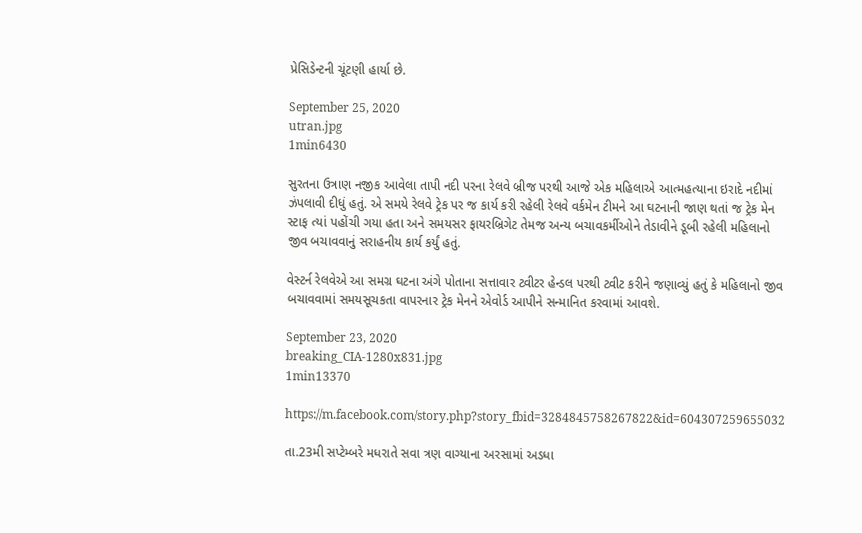પ્રેસિડેન્ટની ચૂંટણી હાર્યા છે.

September 25, 2020
utran.jpg
1min6430

સુરતના ઉત્રાણ નજીક આવેલા તાપી નદી પરના રેલવે બ્રીજ પરથી આજે એક મહિલાએ આત્મહત્યાના ઇરાદે નદીમાં ઝંપલાવી દીધું હતું. એ સમયે રેલવે ટ્રેક પર જ કાર્ય કરી રહેલી રેલવે વર્કમેન ટીમને આ ઘટનાની જાણ થતાં જ ટ્રેક મેન સ્ટાફ ત્યાં પહોંચી ગયા હતા અને સમયસર ફાયરબ્રિગેટ તેમજ અન્ય બચાવકર્મીઓને તેડાવીને ડૂબી રહેલી મહિલાનો જીવ બચાવવાનું સરાહનીય કાર્ય કર્યું હતું.

વેસ્ટર્ન રેલવેએ આ સમગ્ર ઘટના અંગે પોતાના સત્તાવાર ટ્વીટર હેન્ડલ પરથી ટ્વીટ કરીને જણાવ્યું હતું કે મહિલાનો જીવ બચાવવામાં સમયસૂચકતા વાપરનાર ટ્રેક મેનને એવોર્ડ આપીને સન્માનિત કરવામાં આવશે.

September 23, 2020
breaking_CIA-1280x831.jpg
1min13370

https://m.facebook.com/story.php?story_fbid=3284845758267822&id=604307259655032

તા.23મી સપ્ટેમ્બરે મધરાતે સવા ત્રણ વાગ્યાના અરસામાં અડધા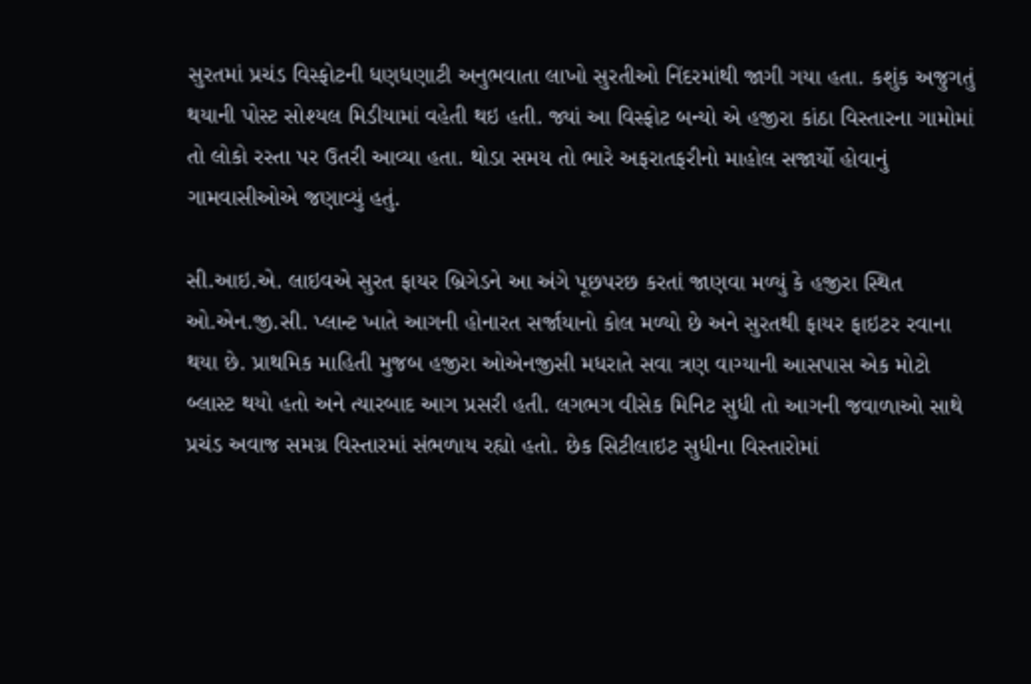સુરતમાં પ્રચંડ વિસ્ફોટની ધણધણાટી અનુભવાતા લાખો સુરતીઓ નિંદરમાંથી જાગી ગયા હતા. કશુંક અજુગતું થયાની પોસ્ટ સોશ્યલ મિડીયામાં વહેતી થઇ હતી. જ્યાં આ વિસ્ફોટ બન્યો એ હજીરા કાંઠા વિસ્તારના ગામોમાં તો લોકો રસ્તા પર ઉતરી આવ્યા હતા. થોડા સમય તો ભારે અફરાતફરીનો માહોલ સજાર્યો હોવાનું ગામવાસીઓએ જણાવ્યું હતું.

સી.આઇ.એ. લાઇવએ સુરત ફાયર બ્રિગેડને આ અંગે પૂછપરછ કરતાં જાણવા મળ્યું કે હજીરા સ્થિત ઓ.એન.જી.સી. પ્લાન્ટ ખાતે આગની હોનારત સર્જાયાનો કોલ મળ્યો છે અને સુરતથી ફાયર ફાઇટર રવાના થયા છે. પ્રાથમિક માહિતી મુજબ હજીરા ઓએનજીસી મધરાતે સવા ત્રણ વાગ્યાની આસપાસ એક મોટો બ્લાસ્ટ થયો હતો અને ત્યારબાદ આગ પ્રસરી હતી. લગભગ વીસેક મિનિટ સુધી તો આગની જવાળાઓ સાથે પ્રચંડ અવાજ સમગ્ર વિસ્તારમાં સંભળાય રહ્યો હતો. છેક સિટીલાઇટ સુધીના વિસ્તારોમાં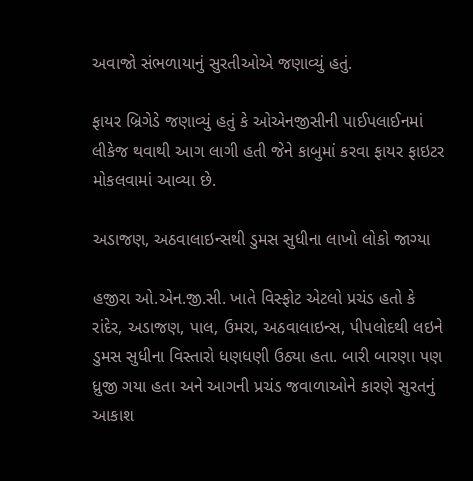અવાજો સંભળાયાનું સુરતીઓએ જણાવ્યું હતું.

ફાયર બ્રિગેડે જણાવ્યું હતું કે ઓએનજીસીની પાઈપલાઈનમાં લીકેજ થવાથી આગ લાગી હતી જેને કાબુમાં કરવા ફાયર ફાઇટર મોકલવામાં આવ્યા છે.

અડાજણ, અઠવાલાઇન્સથી ડુમસ સુધીના લાખો લોકો જાગ્યા

હજીરા ઓ.એન.જી.સી. ખાતે વિસ્ફોટ એટલો પ્રચંડ હતો કે રાંદેર, અડાજણ, પાલ, ઉમરા, અઠવાલાઇન્સ, પીપલોદથી લઇને ડુમસ સુધીના વિસ્તારો ધણધણી ઉઠ્યા હતા. બારી બારણા પણ ધ્રુજી ગયા હતા અને આગની પ્રચંડ જવાળાઓને કારણે સુરતનું આકાશ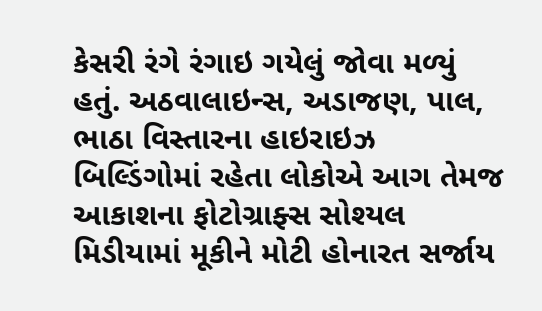કેસરી રંગે રંગાઇ ગયેલું જોવા મળ્યું હતું. અઠવાલાઇન્સ, અડાજણ, પાલ, ભાઠા વિસ્તારના હાઇરાઇઝ બિલ્ડિંગોમાં રહેતા લોકોએ આગ તેમજ આકાશના ફોટોગ્રાફ્સ સોશ્યલ મિડીયામાં મૂકીને મોટી હોનારત સર્જાય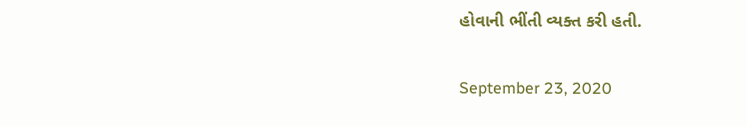હોવાની ભીંતી વ્યક્ત કરી હતી.

September 23, 2020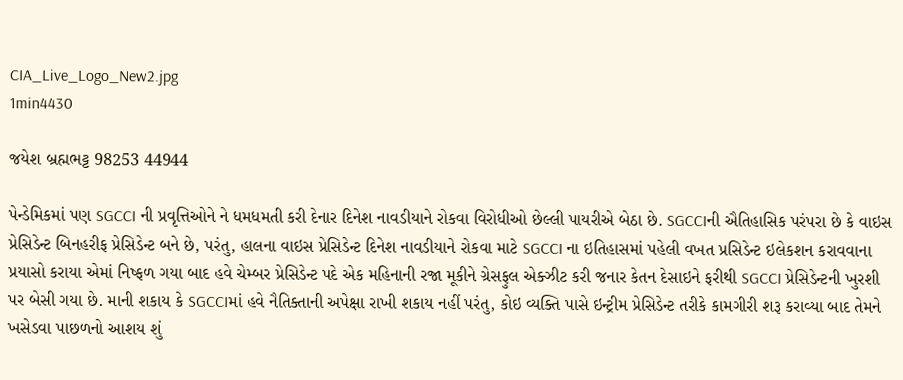CIA_Live_Logo_New2.jpg
1min4430

જયેશ બ્રહ્મભટ્ટ 98253 44944

પેન્ડેમિકમાં પણ SGCCI ની પ્રવૃત્તિઓને ને ધમધમતી કરી દેનાર દિનેશ નાવડીયાને રોકવા વિરોધીઓ છેલ્લી પાયરીએ બેઠા છે. SGCCIની ઐતિહાસિક પરંપરા છે કે વાઇસ પ્રેસિડેન્ટ બિનહરીફ પ્રેસિડેન્ટ બને છે, પરંતુ, હાલના વાઇસ પ્રેસિડેન્ટ દિનેશ નાવડીયાને રોકવા માટે SGCCI ના ઇતિહાસમાં પહેલી વખત પ્રસિડેન્ટ ઇલેકશન કરાવવાના પ્રયાસો કરાયા એમાં નિષ્ફળ ગયા બાદ હવે ચેમ્બર પ્રેસિડેન્ટ પદે એક મહિનાની રજા મૂકીને ગ્રેસફુલ એક્ઝીટ કરી જનાર કેતન દેસાઇને ફરીથી SGCCI પ્રેસિડેન્ટની ખુરશી પર બેસી ગયા છે. માની શકાય કે SGCCIમાં હવે નૈતિક્તાની અપેક્ષા રાખી શકાય નહીં પરંતુ, કોઇ વ્યક્તિ પાસે ઇન્ટ્રીમ પ્રેસિડેન્ટ તરીકે કામગીરી શરૂ કરાવ્યા બાદ તેમને ખસેડવા પાછળનો આશય શું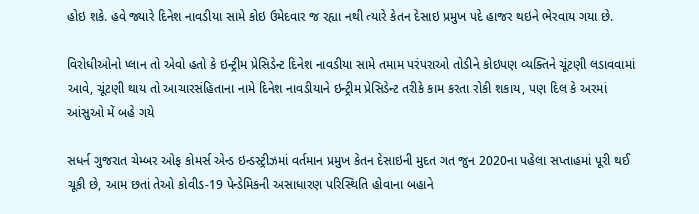હોઇ શકે. હવે જ્યારે દિનેશ નાવડીયા સામે કોઇ ઉમેદવાર જ રહ્યા નથી ત્યારે કેતન દેસાઇ પ્રમુખ પદે હાજર થઇને ભેરવાય ગયા છે.

વિરોધીઓનો પ્લાન તો એવો હતો કે ઇન્ટ્રીમ પ્રેસિડેન્ટ દિનેશ નાવડીયા સામે તમામ પરંપરાઓ તોડીને કોઇપણ વ્યક્તિને ચૂંટણી લડાવવામાં આવે, ચૂંટણી થાય તો આચારસંહિતાના નામે દિનેશ નાવડીયાને ઇન્ટ્રીમ પ્રેસિડેન્ટ તરીકે કામ કરતા રોકી શકાય, પણ દિલ કે અરમાં આંસુઓ મેં બહે ગયે

સધર્ન ગુજરાત ચેમ્બર ઓફ કોમર્સ એન્ડ ઇન્ડસ્ટ્રીઝમાં વર્તમાન પ્રમુખ કેતન દેસાઇની મુદત ગત જુન 2020ના પહેલા સપ્તાહમાં પૂરી થઈ ચૂકી છે, આમ છતાં તેઓ કોવીડ-19 પેન્ડેમિકની અસાધારણ પરિસ્થિતિ હોવાના બહાને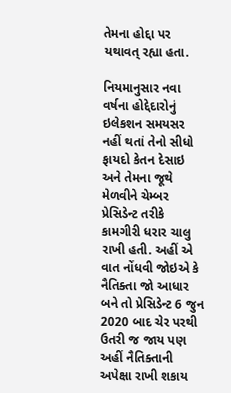તેમના હોદ્દા પર યથાવત્ રહ્યા હતા.

નિયમાનુસાર નવા વર્ષના હોદ્દેદારોનું ઇલેકશન સમયસર નહીં થતાં તેનો સીધો ફાયદો કેતન દેસાઇ અને તેમના જૂથે મેળવીને ચેમ્બર પ્રેસિડેન્ટ તરીકે કામગીરી ધરાર ચાલુ રાખી હતી. અહીં એ વાત નોંધવી જોઇએ કે નૈતિક્તા જો આધાર બને તો પ્રેસિડેન્ટ 6 જુન 2020 બાદ ચેર પરથી ઉતરી જ જાય પણ અહીં નૈતિક્તાની અપેક્ષા રાખી શકાય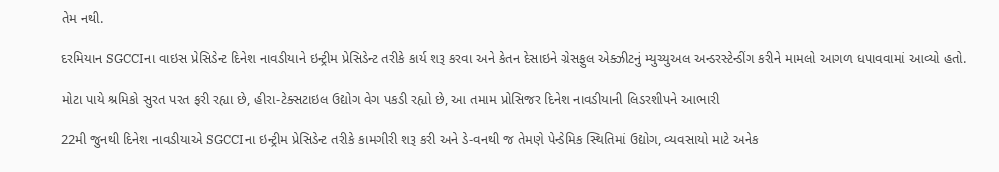તેમ નથી.

દરમિયાન SGCCIના વાઇસ પ્રેસિડેન્ટ દિનેશ નાવડીયાને ઇન્ટ્રીમ પ્રેસિડેન્ટ તરીકે કાર્ય શરૂ કરવા અને કેતન દેસાઇને ગ્રેસફુલ એક્ઝીટનું મ્યુચ્યુઅલ અન્ડરસ્ટેન્ડીંગ કરીને મામલો આગળ ધપાવવામાં આવ્યો હતો.

મોટા પાયે શ્રમિકો સુરત પરત ફરી રહ્યા છે, હીરા-ટેક્સટાઇલ ઉદ્યોગ વેગ પકડી રહ્યો છે, આ તમામ પ્રોસિજર દિનેશ નાવડીયાની લિડરશીપને આભારી

22મી જુનથી દિનેશ નાવડીયાએ SGCCIના ઇન્ટ્રીમ પ્રેસિડેન્ટ તરીકે કામગીરી શરૂ કરી અને ડે-વનથી જ તેમણે પેન્ડેમિક સ્થિતિમાં ઉદ્યોગ, વ્યવસાયો માટે અનેક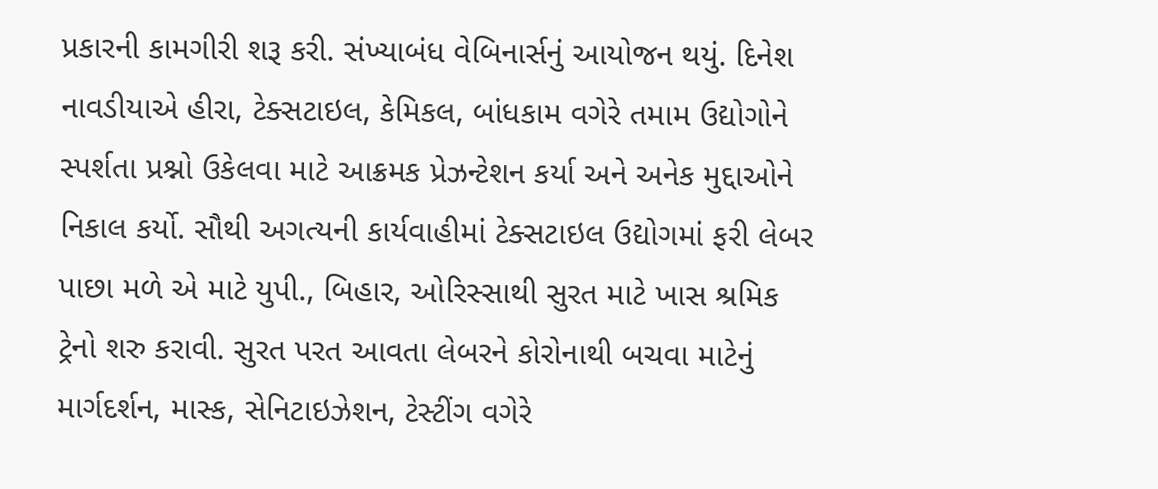પ્રકારની કામગીરી શરૂ કરી. સંખ્યાબંધ વેબિનાર્સનું આયોજન થયું. દિનેશ નાવડીયાએ હીરા, ટેક્સટાઇલ, કેમિકલ, બાંધકામ વગેરે તમામ ઉદ્યોગોને સ્પર્શતા પ્રશ્નો ઉકેલવા માટે આક્રમક પ્રેઝન્ટેશન કર્યા અને અનેક મુદ્દાઓને નિકાલ કર્યો. સૌથી અગત્યની કાર્યવાહીમાં ટેક્સટાઇલ ઉદ્યોગમાં ફરી લેબર પાછા મળે એ માટે યુપી., બિહાર, ઓરિસ્સાથી સુરત માટે ખાસ શ્રમિક ટ્રેનો શરુ કરાવી. સુરત પરત આવતા લેબરને કોરોનાથી બચવા માટેનું માર્ગદર્શન, માસ્ક, સેનિટાઇઝેશન, ટેસ્ટીંગ વગેરે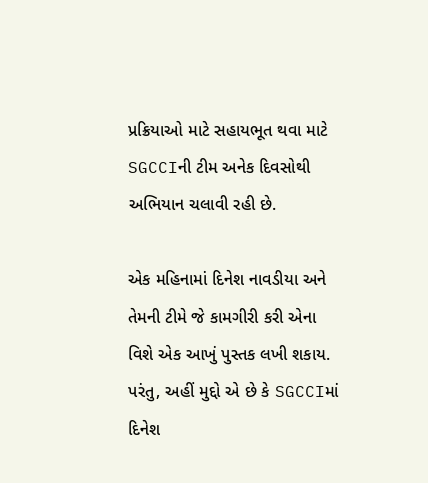પ્રક્રિયાઓ માટે સહાયભૂત થવા માટે SGCCIની ટીમ અનેક દિવસોથી અભિયાન ચલાવી રહી છે.

એક મહિનામાં દિનેશ નાવડીયા અને તેમની ટીમે જે કામગીરી કરી એના વિશે એક આખું પુસ્તક લખી શકાય. પરંતુ, અહીં મુદ્દો એ છે કે SGCCIમાં દિનેશ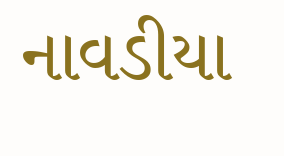નાવડીયા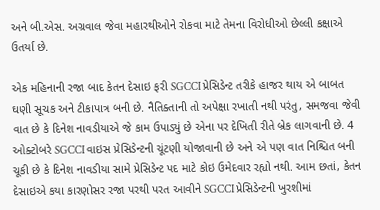અને બી.એસ. અગ્રવાલ જેવા મહારથીઓને રોકવા માટે તેમના વિરોધીઓ છેલ્લી કક્ષાએ ઉતર્યા છે.

એક મહિનાની રજા બાદ કેતન દેસાઇ ફરી SGCCI પ્રેસિડેન્ટ તરીકે હાજર થાય એ બાબત ઘણી સૂચક અને ટીકાપાત્ર બની છે. નૈતિક્તાની તો અપેક્ષા રખાતી નથી પરંતુ, સમજવા જેવી વાત છે કે દિનેશ નાવડીયાએ જે કામ ઉપાડ્યું છે એના પર દેખિતી રીતે બ્રેક લાગવાની છે. 4 ઓક્ટોબરે SGCCI વાઇસ પ્રેસિડેન્ટની ચૂંટણી યોજાવાની છે અને એ પણ વાત નિશ્ચિત બની ચૂકી છે કે દિનેશ નાવડીયા સામે પ્રેસિડેન્ટ પદ માટે કોઇ ઉમેદવાર રહ્યો નથી. આમ છતાં, કેતન દેસાઇએ કયા કારણોસર રજા પરથી પરત આવીને SGCCI પ્રેસિડેન્ટની ખુરશીમાં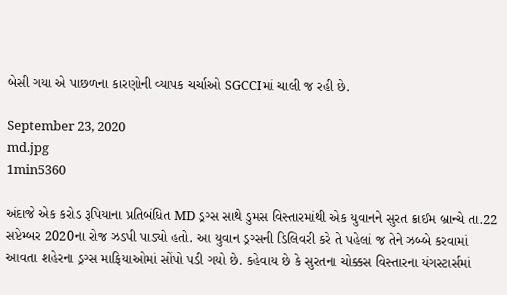બેસી ગયા એ પાછળના કારણોની વ્યાપક ચર્ચાઓ SGCCIમાં ચાલી જ રહી છે.

September 23, 2020
md.jpg
1min5360

અંદાજે એક કરોડ રૂપિયાના પ્રતિબંધિત MD ડ્રગ્સ સાથે ડુમસ વિસ્તારમાંથી એક યુવાનને સુરત ક્રાઈમ બ્રાન્ચે તા.22 સપ્ટેમ્બર 2020ના રોજ ઝડપી પાડ્યો હતો. આ યુવાન ડ્રગ્સની ડિલિવરી કરે તે પહેલાં જ તેને ઝબ્બે કરવામાં આવતા શહેરના ડ્રગ્સ માફિયાઓમાં સોંપો પડી ગયો છે. કહેવાય છે કે સુરતના ચોક્કસ વિસ્તારના યંગસ્ટાર્સમાં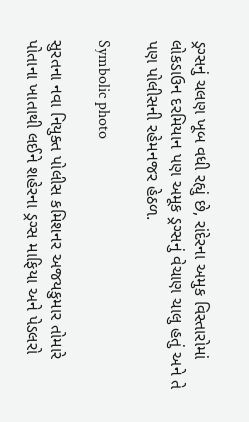ડ્રગ્સનું ચલણ ખૂબ વધી રહ્યું છે, રાંદેરના અમુક વિસ્તારોમાં લોકડાઉન દરમિયાન પણ અમૂક ડ્રગ્સનું વેચાણ ચાલુ હતું અને તે પણ પોલીસની રહેમનજર હેઠળ.

Symbolic photo

સુરતના નવા નિયુક્ત પોલીસ કમિશનર અજયકુમાર તોમારે પોતાના ખાતાથી લઈને શહેરના ડ્રગ્સ માફિયા અને પેડલરો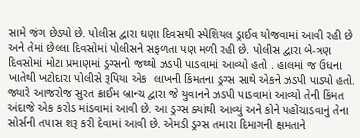સામે જંગ છેડ્યો છે. પોલીસ દ્વારા ઘણા દિવસથી સ્પેશિયલ ડ્રાઈવ યોજવામાં આવી રહી છે અને તેમાં છેલ્લા દિવસોમાં પોલીસને સફળતા પણ મળી રહી છે. પોલીસ દ્વારા બે-ત્રણ દિવસોમાં મોટા પ્રમાણમાં ડ્રગ્સનો જથ્થો ઝડપી પાડવામાં આવ્યો હતો . હાલમાં જ ઉધના ખાતેથી ખટોદારા પોલીસે રૂપિયા એક  લાખની કિંમતના ડ્રગ્સ સાથે એકને ઝડપી પાડ્યો હતો. જ્યારે આજરોજ સુરત ક્રાઈમ બ્રાન્ચ દ્વારા જે યુવાનને ઝડપી પાડવામાં આવ્યો તેની કિંમત અંદાજે એક કરોડ માંડવામાં આવી છે. આ ડ્રગ્સ ક્યાંથી આવ્યું અને કોને પહોંચાડવાનું તેના સોર્સની તપાસ શરૂ કરી દેવામાં આવી છે. એમડી ડ્રગ્સ તમારા દિમાગની ક્ષમતાને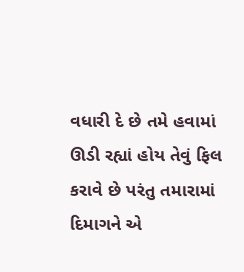વધારી દે છે તમે હવામાં ઊડી રહ્યાં હોય તેવું ફિલ કરાવે છે પરંતુ તમારામાં દિમાગને એ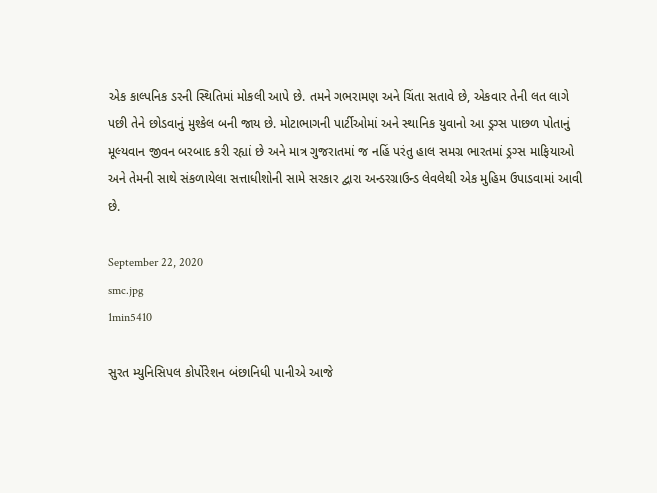એક કાલ્પનિક ડરની સ્થિતિમાં મોકલી આપે છે. તમને ગભરામણ અને ચિંતા સતાવે છે, એકવાર તેની લત લાગે પછી તેને છોડવાનું મુશ્કેલ બની જાય છે. મોટાભાગની પાર્ટીઓમાં અને સ્થાનિક યુવાનો આ ડ્રગ્સ પાછળ પોતાનું મૂલ્યવાન જીવન બરબાદ કરી રહ્યાં છે અને માત્ર ગુજરાતમાં જ નહિં પરંતુ હાલ સમગ્ર ભારતમાં ડ્રગ્સ માફિયાઓ અને તેમની સાથે સંકળાયેલા સત્તાધીશોની સામે સરકાર દ્વારા અન્ડરગ્રાઉન્ડ લેવલેથી એક મુહિમ ઉપાડવામાં આવી છે.

September 22, 2020
smc.jpg
1min5410

સુરત મ્યુનિસિપલ કોર્પોરેશન બંછાનિધી પાનીએ આજે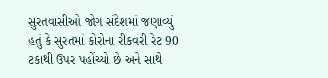સુરતવાસીઓ જોગ સંદેશમાં જણાવ્યું હતું કે સુરતમાં કોરોના રીકવરી રેટ 90 ટકાથી ઉપર પહોંચ્યો છે અને સાથે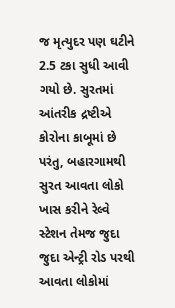જ મૃત્યુદર પણ ઘટીને 2.5 ટકા સુધી આવી ગયો છે. સુરતમાં આંતરીક દ્રષ્ટીએ કોરોના કાબૂમાં છે પરંતુ, બહારગામથી સુરત આવતા લોકો ખાસ કરીને રેલ્વે સ્ટેશન તેમજ જુદા જુદા એન્ટ્રી રોડ પરથી આવતા લોકોમાં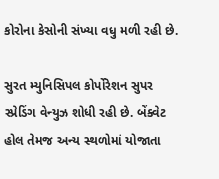કોરોના કેસોની સંખ્યા વધુ મળી રહી છે.

સુરત મ્યુનિસિપલ કોર્પોરેશન સુપર સ્પ્રેડિંગ વેન્યુઝ શોધી રહી છે. બેંક્વેટ હોલ તેમજ અન્ય સ્થળોમાં યોજાતા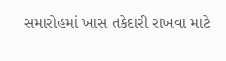સમારોહમાં ખાસ તકેદારી રાખવા માટે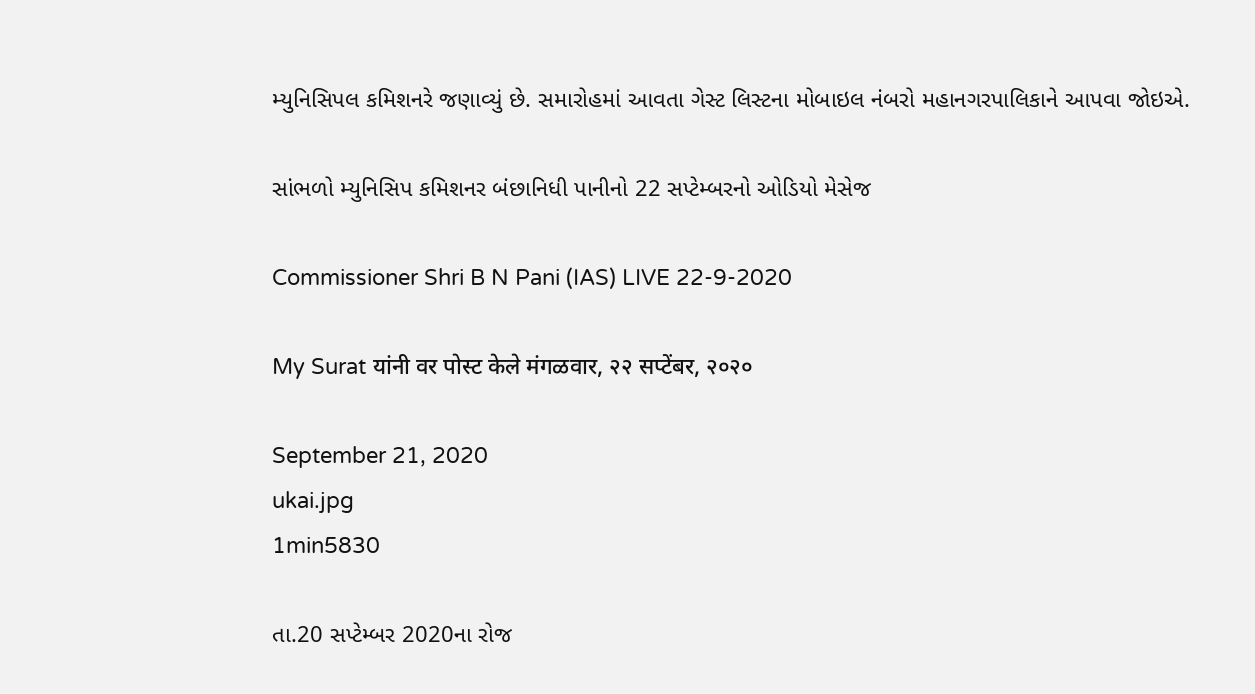મ્યુનિસિપલ કમિશનરે જણાવ્યું છે. સમારોહમાં આવતા ગેસ્ટ લિસ્ટના મોબાઇલ નંબરો મહાનગરપાલિકાને આપવા જોઇએ.

સાંભળો મ્યુનિસિપ કમિશનર બંછાનિધી પાનીનો 22 સપ્ટેમ્બરનો ઓડિયો મેસેજ

Commissioner Shri B N Pani (IAS) LIVE 22-9-2020

My Surat यांनी वर पोस्ट केले मंगळवार, २२ सप्टेंबर, २०२०

September 21, 2020
ukai.jpg
1min5830

તા.20 સપ્ટેમ્બર 2020ના રોજ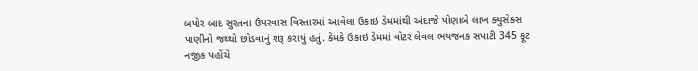બપોર બાદ સુરતના ઉપરવાસ વિસ્તારમાં આવેલા ઉકાઇ ડેમમાંથી અંદાજે પોણાબે લાખ ક્યુસેક્સ પાણીનો જથ્થો છોડવાનું શરૂ કરાયું હતું. કેમકે ઉકાઇ ડેમમાં વોટર લેવલ ભયજનક સપાટી 345 ફૂટ નજીક પહોંચે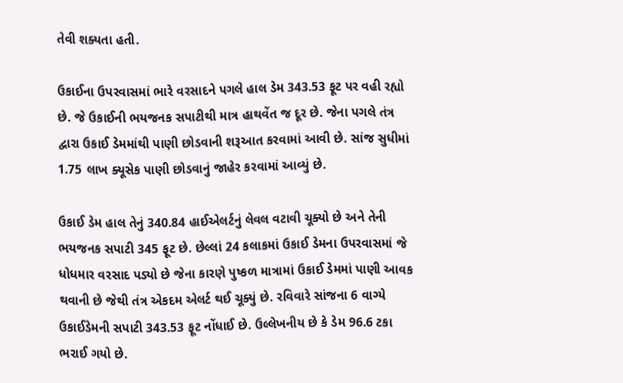તેવી શક્યતા હતી.

ઉકાઈના ઉપરવાસમાં ભારે વરસાદને પગલે હાલ ડેમ 343.53 ફૂટ પર વહી રહ્યો છે. જે ઉકાઈની ભયજનક સપાટીથી માત્ર હાથવેંત જ દૂર છે. જેના પગલે તંત્ર દ્વારા ઉકાઈ ડેમમાંથી પાણી છોડવાની શરૂઆત કરવામાં આવી છે. સાંજ સુધીમાં 1.75 લાખ ક્યૂસેક પાણી છોડવાનું જાહેર કરવામાં આવ્યું છે.

ઉકાઈ ડેમ હાલ તેનું 340.84 હાઈએલર્ટનું લેવલ વટાવી ચૂક્યો છે અને તેની ભયજનક સપાટી 345 ફૂટ છે. છેલ્લાં 24 કલાકમાં ઉકાઈ ડેમના ઉપરવાસમાં જે ધોધમાર વરસાદ પડ્યો છે જેના કારણે પુષ્કળ માત્રામાં ઉકાઈ ડેમમાં પાણી આવક થવાની છે જેથી તંત્ર એકદમ એલર્ટ થઈ ચૂક્યું છે. રવિવારે સાંજના 6 વાગ્યે ઉકાઈડેમની સપાટી 343.53 ફૂટ નોંધાઈ છે. ઉલ્લેખનીય છે કે ડેમ 96.6 ટકા ભરાઈ ગયો છે.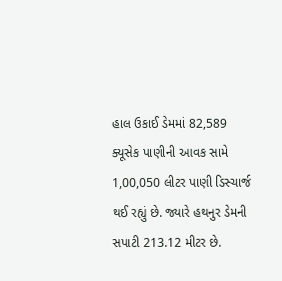હાલ ઉકાઈ ડેમમાં 82,589 ક્યૂસેક પાણીની આવક સામે 1,00,050 લીટર પાણી ડિસ્ચાર્જ થઈ રહ્યું છે. જ્યારે હથનુર ડેમની સપાટી 213.12 મીટર છે.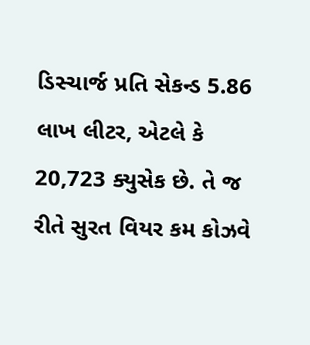ડિસ્ચાર્જ પ્રતિ સેકન્ડ 5.86 લાખ લીટર, એટલે કે 20,723 ક્યુસેક છે. તે જ રીતે સુરત વિયર કમ કોઝવે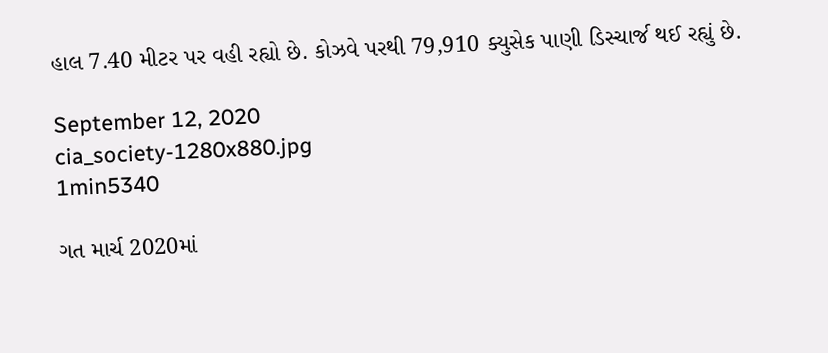હાલ 7.40 મીટર પર વહી રહ્યો છે. કોઝવે પરથી 79,910 ક્યુસેક પાણી ડિસ્ચાર્જ થઈ રહ્યું છે.

September 12, 2020
cia_society-1280x880.jpg
1min5340

ગત માર્ચ 2020માં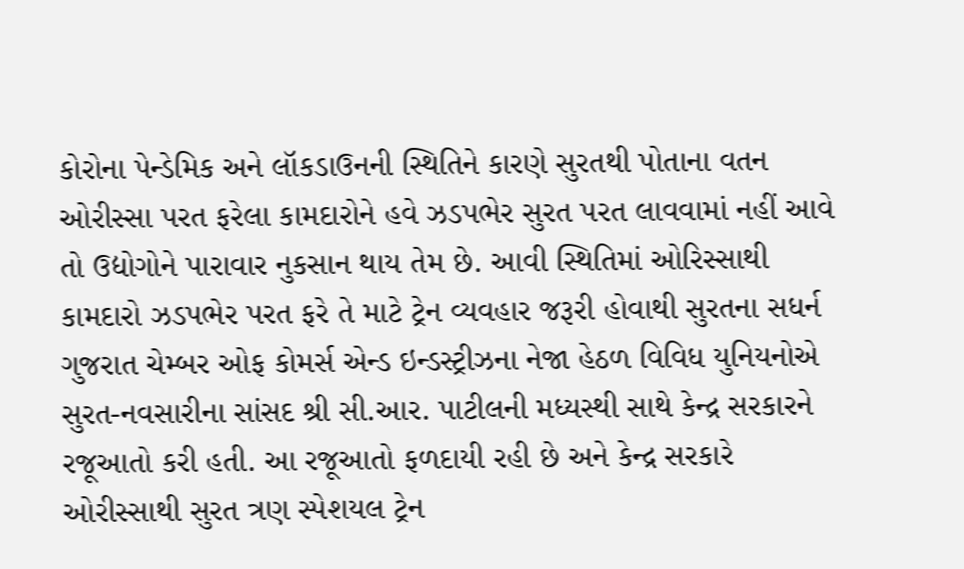કોરોના પેન્ડેમિક અને લૉકડાઉનની સ્થિતિને કારણે સુરતથી પોતાના વતન ઓરીસ્સા પરત ફરેલા કામદારોને હવે ઝડપભેર સુરત પરત લાવવામાં નહીં આવે તો ઉદ્યોગોને પારાવાર નુકસાન થાય તેમ છે. આવી સ્થિતિમાં ઓરિસ્સાથી કામદારો ઝડપભેર પરત ફરે તે માટે ટ્રેન વ્યવહાર જરૂરી હોવાથી સુરતના સધર્ન ગુજરાત ચેમ્બર ઓફ કોમર્સ એન્ડ ઇન્ડસ્ટ્રીઝના નેજા હેઠળ વિવિધ યુનિયનોએ સુરત-નવસારીના સાંસદ શ્રી સી.આર. પાટીલની મધ્યસ્થી સાથે કેન્દ્ર સરકારને રજૂઆતો કરી હતી. આ રજૂઆતો ફળદાયી રહી છે અને કેન્દ્ર સરકારે ઓરીસ્સાથી સુરત ત્રણ સ્પેશયલ ટ્રેન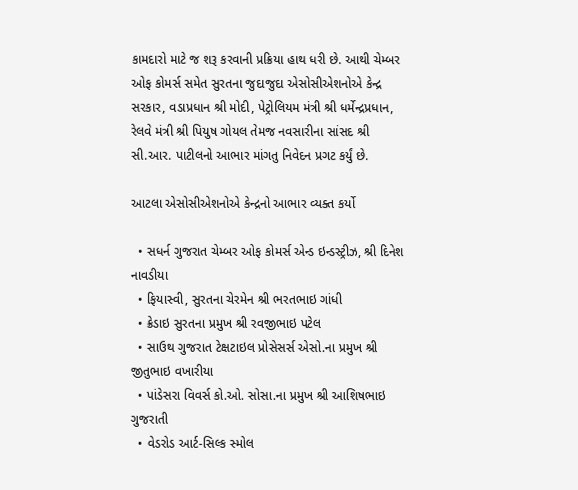કામદારો માટે જ શરૂ કરવાની પ્રક્રિયા હાથ ધરી છે. આથી ચેમ્બર ઓફ કોમર્સ સમેત સુરતના જુદાજુદા એસોસીએશનોએ કેન્દ્ર સરકાર, વડાપ્રધાન શ્રી મોદી, પેટ્રોલિયમ મંત્રી શ્રી ધર્મેન્દ્રપ્રધાન, રેલવે મંત્રી શ્રી પિયુષ ગોયલ તેમજ નવસારીના સાંસદ શ્રી સી.આર. પાટીલનો આભાર માંગતુ નિવેદન પ્રગટ કર્યું છે.

આટલા એસોસીએશનોએ કેન્દ્રનો આભાર વ્યક્ત કર્યો

  • સધર્ન ગુજરાત ચેમ્બર ઓફ કોમર્સ એન્ડ ઇન્ડસ્ટ્રીઝ, શ્રી દિનેશ નાવડીયા
  • ફિયાસ્વી, સુરતના ચેરમેન શ્રી ભરતભાઇ ગાંધી
  • ક્રેડાઇ સુરતના પ્રમુખ શ્રી રવજીભાઇ પટેલ
  • સાઉથ ગુજરાત ટેક્ષટાઇલ પ્રોસેસર્સ એસો.ના પ્રમુખ શ્રી જીતુભાઇ વખારીયા
  • પાંડેસરા વિવર્સ કો.ઓ. સોસા.ના પ્રમુખ શ્રી આશિષભાઇ ગુજરાતી
  • વેડરોડ આર્ટ-સિલ્ક સ્મોલ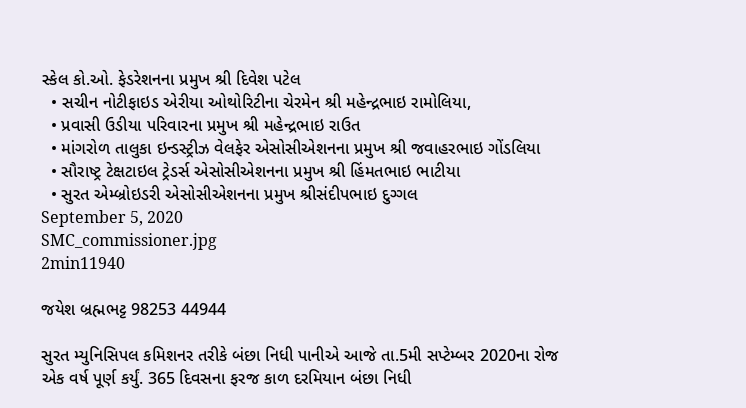સ્કેલ કો.ઓ. ફેડરેશનના પ્રમુખ શ્રી દિવેશ પટેલ
  • સચીન નોટીફાઇડ એરીયા ઓથોરિટીના ચેરમેન શ્રી મહેન્દ્રભાઇ રામોલિયા,
  • પ્રવાસી ઉડીયા પરિવારના પ્રમુખ શ્રી મહેન્દ્રભાઇ રાઉત
  • માંગરોળ તાલુકા ઇન્ડસ્ટ્રીઝ વેલફેર એસોસીએશનના પ્રમુખ શ્રી જવાહરભાઇ ગોંડલિયા
  • સૌરાષ્ટ્ર ટેક્ષટાઇલ ટ્રેડર્સ એસોસીએશનના પ્રમુખ શ્રી હિંમતભાઇ ભાટીયા
  • સુરત એમ્બ્રોઇડરી એસોસીએશનના પ્રમુખ શ્રીસંદીપભાઇ દુગ્ગલ
September 5, 2020
SMC_commissioner.jpg
2min11940

જયેશ બ્રહ્મભટ્ટ 98253 44944

સુરત મ્યુનિસિપલ કમિશનર તરીકે બંછા નિધી પાનીએ આજે તા.5મી સપ્ટેમ્બર 2020ના રોજ એક વર્ષ પૂર્ણ કર્યું. 365 દિવસના ફરજ કાળ દરમિયાન બંછા નિધી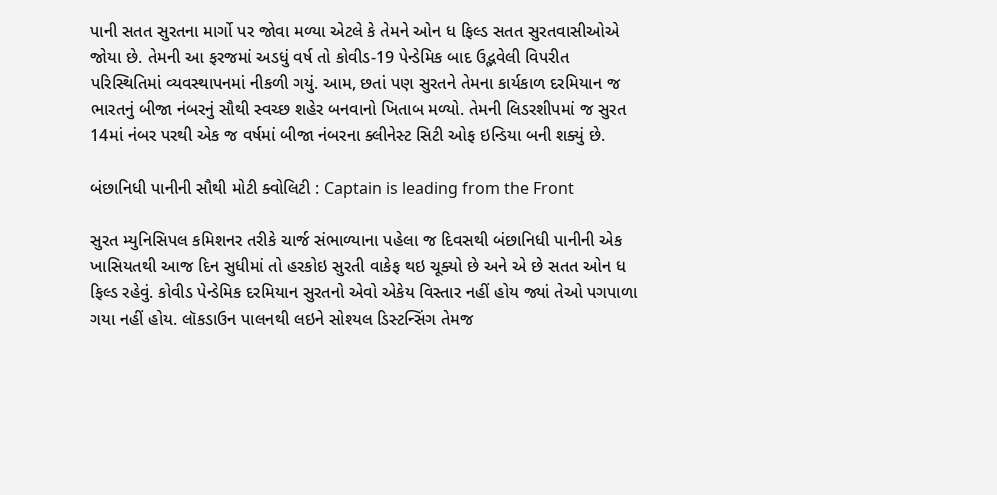પાની સતત સુરતના માર્ગો પર જોવા મળ્યા એટલે કે તેમને ઓન ધ ફિલ્ડ સતત સુરતવાસીઓએ જોયા છે. તેમની આ ફરજમાં અડધું વર્ષ તો કોવીડ-19 પેન્ડેમિક બાદ ઉદ્ભવેલી વિપરીત પરિસ્થિતિમાં વ્યવસ્થાપનમાં નીકળી ગયું. આમ, છતાં પણ સુરતને તેમના કાર્યકાળ દરમિયાન જ ભારતનું બીજા નંબરનું સૌથી સ્વચ્છ શહેર બનવાનો ખિતાબ મળ્યો. તેમની લિડરશીપમાં જ સુરત 14માં નંબર પરથી એક જ વર્ષમાં બીજા નંબરના ક્લીનેસ્ટ સિટી ઓફ ઇન્ડિયા બની શક્યું છે.

બંછાનિધી પાનીની સૌથી મોટી ક્વોલિટી : Captain is leading from the Front

સુરત મ્યુનિસિપલ કમિશનર તરીકે ચાર્જ સંભાળ્યાના પહેલા જ દિવસથી બંછાનિધી પાનીની એક ખાસિયતથી આજ દિન સુધીમાં તો હરકોઇ સુરતી વાકેફ થઇ ચૂક્યો છે અને એ છે સતત ઓન ધ ફિલ્ડ રહેવું. કોવીડ પેન્ડેમિક દરમિયાન સુરતનો એવો એકેય વિસ્તાર નહીં હોય જ્યાં તેઓ પગપાળા ગયા નહીં હોય. લૉકડાઉન પાલનથી લઇને સોશ્યલ ડિસ્ટન્સિંગ તેમજ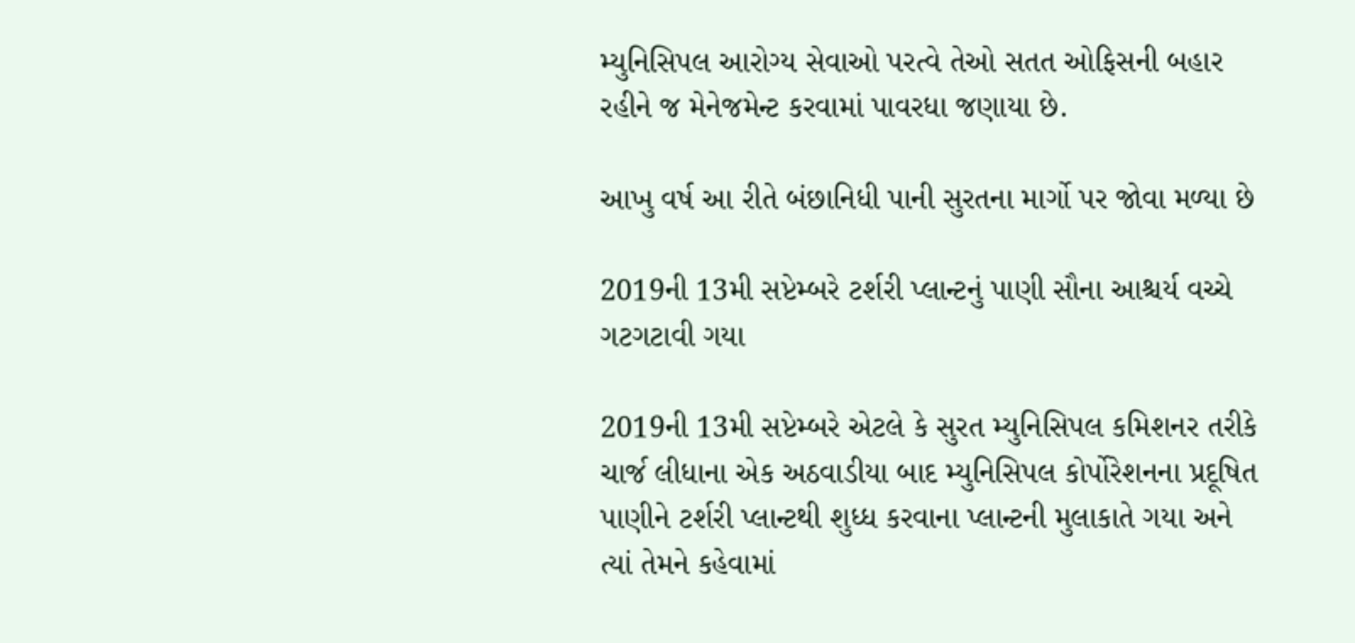મ્યુનિસિપલ આરોગ્ય સેવાઓ પરત્વે તેઓ સતત ઓફિસની બહાર રહીને જ મેનેજમેન્ટ કરવામાં પાવરધા જણાયા છે.

આખુ વર્ષ આ રીતે બંછાનિધી પાની સુરતના માર્ગો પર જોવા મળ્યા છે

2019ની 13મી સપ્ટેમ્બરે ટર્શરી પ્લાન્ટનું પાણી સૌના આશ્ચર્ય વચ્ચે ગટગટાવી ગયા

2019ની 13મી સપ્ટેમ્બરે એટલે કે સુરત મ્યુનિસિપલ કમિશનર તરીકે ચાર્જ લીધાના એક અઠવાડીયા બાદ મ્યુનિસિપલ કોર્પોરેશનના પ્રદૂષિત પાણીને ટર્શરી પ્લાન્ટથી શુધ્ધ કરવાના પ્લાન્ટની મુલાકાતે ગયા અને ત્યાં તેમને કહેવામાં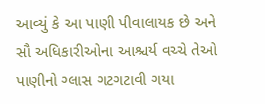આવ્યું કે આ પાણી પીવાલાયક છે અને સૌ અધિકારીઓના આશ્ચર્ય વચ્ચે તેઓ પાણીનો ગ્લાસ ગટગટાવી ગયા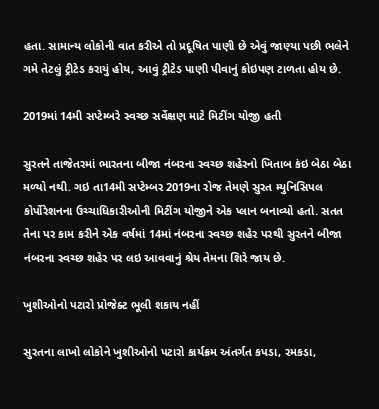હતા. સામાન્ય લોકોની વાત કરીએ તો પ્રદૂષિત પાણી છે એવું જાણ્યા પછી ભલેને ગમે તેટલું ટ્રીટેડ કરાયું હોય, આવું ટ્રીટેડ પાણી પીવાનું કોઇપણ ટાળતા હોય છે.

2019માં 14મી સપ્ટેમ્બરે સ્વચ્છ સર્વેક્ષણ માટે મિટીંગ યોજી હતી

સુરતને તાજેતરમાં ભારતના બીજા નંબરના સ્વચ્છ શહેરનો ખિતાબ કંઇ બેઠા બેઠા મળ્યો નથી. ગઇ તા14મી સપ્ટેમ્બર 2019ના રોજ તેમણે સુરત મ્યુનિસિપલ કોર્પોરેશનના ઉચ્ચાધિકારીઓની મિટીંગ યોજીને એક પ્લાન બનાવ્યો હતો. સતત તેના પર કામ કરીને એક વર્ષમાં 14માં નંબરના સ્વચ્છ શહેર પરથી સુરતને બીજા નંબરના સ્વચ્છ શહેર પર લઇ આવવાનું શ્રેય તેમના શિરે જાય છે.

ખુશીઓનો પટારો પ્રોજેક્ટ ભૂલી શકાય નહીં

સુરતના લાખો લોકોને ખુશીઓનો પટારો કાર્યક્રમ અંતર્ગત કપડા, રમકડા,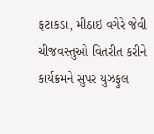ફટાકડા, મીઠાઇ વગેરે જેવી ચીજવસ્તુઓ વિતરીત કરીને કાર્યક્રમને સુપર યુઝફુલ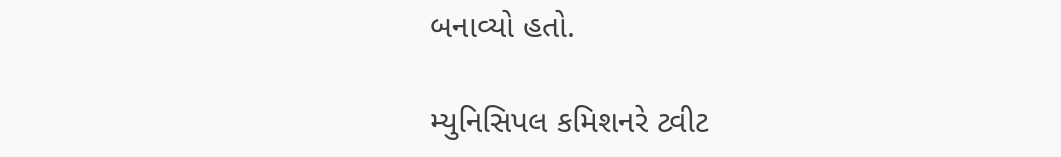બનાવ્યો હતો.

મ્યુનિસિપલ કમિશનરે ટ્વીટ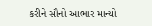કરીને સૌનો આભાર માન્યો